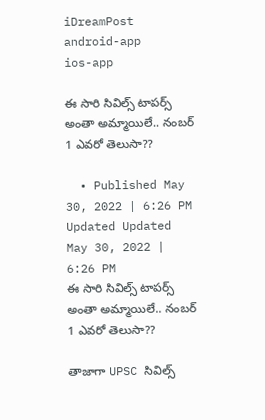iDreamPost
android-app
ios-app

ఈ సారి సివిల్స్ టాపర్స్ అంతా అమ్మాయిలే.. నంబర్ 1 ఎవరో తెలుసా??

  • Published May 30, 2022 | 6:26 PM Updated Updated May 30, 2022 | 6:26 PM
ఈ సారి సివిల్స్ టాపర్స్ అంతా అమ్మాయిలే.. నంబర్ 1 ఎవరో తెలుసా??

తాజాగా UPSC సివిల్స్‌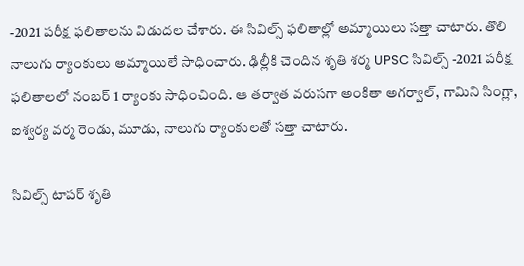-2021 పరీక్ష ఫలితాలను విడుదల చేశారు. ఈ సివిల్స్ ఫలితాల్లో అమ్మాయిలు సత్తా చాటారు. తొలి నాలుగు ర్యాంకులు అమ్మాయిలే సాధించారు. ఢిల్లీకి చెందిన శృతి శర్మ UPSC సివిల్స్‌ -2021 పరీక్ష ఫలితాలలో నంబర్‌ 1 ర్యాంకు సాధించింది. ఆ తర్వాత వరుసగా అంకితా అగర్వాల్‌, గామిని సింగ్లా, ఐశ్వర్య వర్మ రెండు, మూడు, నాలుగు ర్యాంకులతో సత్తా చాటారు.

సివిల్స్ టాపర్ శృతి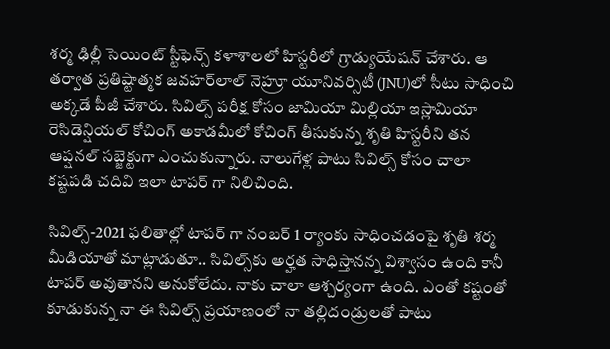శర్మ ఢిల్లీ సెయింట్‌ స్టీఫెన్స్‌ కళాశాలలో హిస్టరీలో గ్రాడ్యుయేషన్‌ చేశారు. ఆ తర్వాత ప్రతిష్టాత్మక జవహర్‌లాల్‌ నెహ్రూ యూనివర్సిటీ (JNU)లో సీటు సాధించి అక్కడే పీజీ చేశారు. సివిల్స్‌ పరీక్ష కోసం జామియా మిల్లియా ఇస్లామియా రెసిడెన్షియల్‌ కోచింగ్‌ అకాడమీలో కోచింగ్ తీసుకున్న శృతి హిస్టరీని తన ఆప్షనల్‌ సబ్జెక్టుగా ఎంచుకున్నారు. నాలుగేళ్ల పాటు సివిల్స్‌ కోసం చాలా కష్టపడి చదివి ఇలా టాపర్ గా నిలిచింది.

సివిల్స్‌-2021 ఫలితాల్లో టాపర్ గా నంబర్ 1 ర్యాంకు సాధించడంపై శృతి శర్మ మీడియాతో మాట్లాడుతూ.. సివిల్స్‌కు అర్హత సాధిస్తానన్న విశ్వాసం ఉంది కానీ టాపర్‌ అవుతానని అనుకోలేదు. నాకు చాలా ఆశ్చర్యంగా ఉంది. ఎంతో కష్టంతో కూడుకున్న నా ఈ సివిల్స్ ప్రయాణంలో నా తల్లిదండ్రులతో పాటు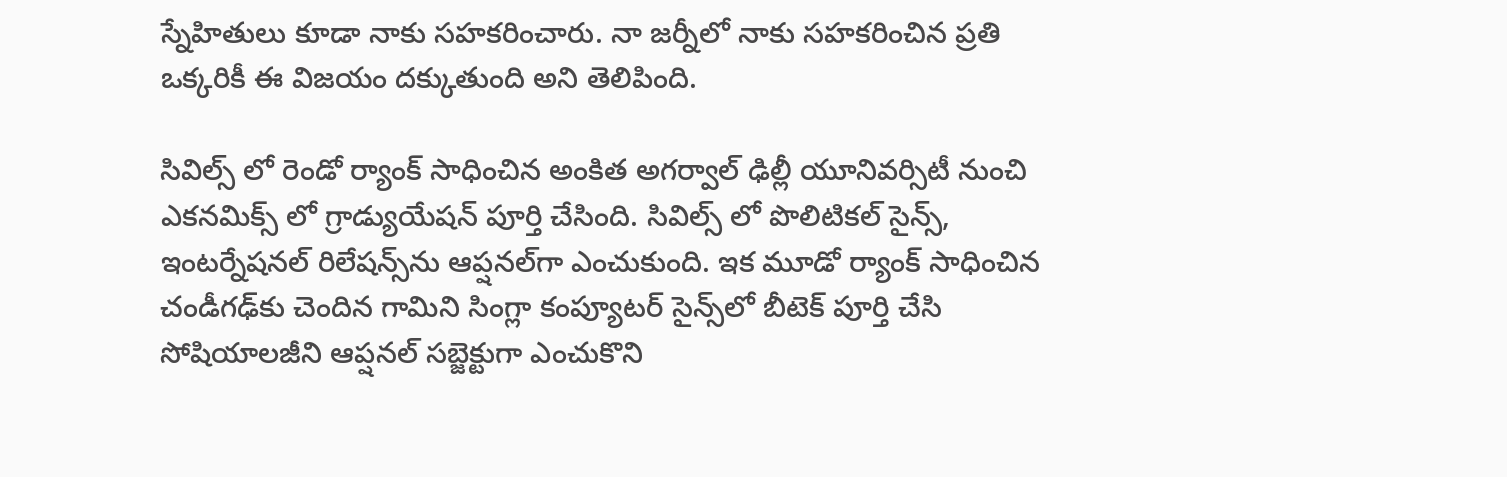స్నేహితులు కూడా నాకు సహకరించారు. నా జర్నీలో నాకు సహకరించిన ప్రతి ఒక్కరికీ ఈ విజయం దక్కుతుంది అని తెలిపింది.

సివిల్స్ లో రెండో ర్యాంక్ సాధించిన అంకిత అగర్వాల్‌ ఢిల్లీ యూనివర్సిటీ నుంచి ఎకనమిక్స్‌ లో గ్రాడ్యుయేషన్‌ పూర్తి చేసింది. సివిల్స్ లో పొలిటికల్‌ సైన్స్‌, ఇంటర్నేషనల్‌ రిలేషన్స్‌ను ఆప్షనల్‌గా ఎంచుకుంది. ఇక మూడో ర్యాంక్ సాధించిన చండీగఢ్‌కు చెందిన గామిని సింగ్లా కంప్యూటర్‌ సైన్స్‌లో బీటెక్‌ పూర్తి చేసి సోషియాలజీని ఆప్షనల్‌ సబ్జెక్టుగా ఎంచుకొని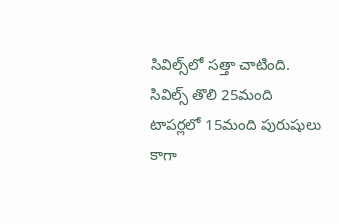సివిల్స్‌లో సత్తా చాటింది. సివిల్స్ తొలి 25మంది టాపర్లలో 15మంది పురుషులు కాగా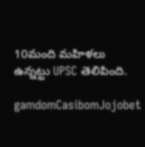10మంది మహిళలు ఉన్నట్టు UPSC తెలిపింది.

gamdomCasibomJojobet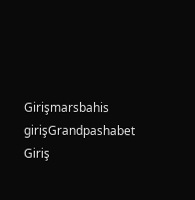Girişmarsbahis girişGrandpashabet Giriş